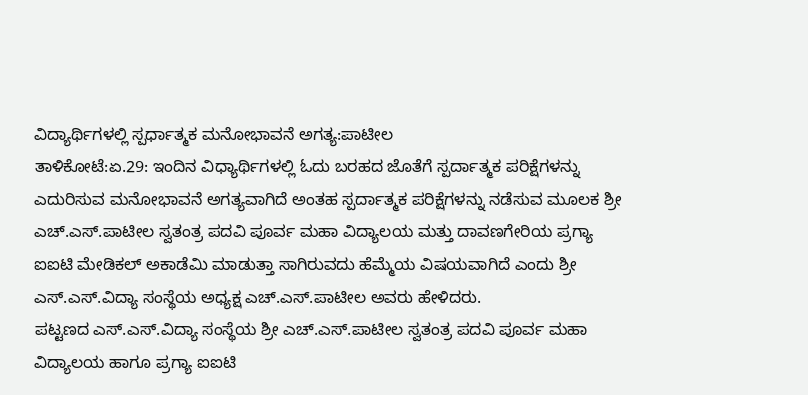ವಿದ್ಯಾರ್ಥಿಗಳಲ್ಲಿ ಸ್ಪರ್ಧಾತ್ಮಕ ಮನೋಭಾವನೆ ಅಗತ್ಯ:ಪಾಟೀಲ
ತಾಳಿಕೋಟೆ:ಏ.29: ಇಂದಿನ ವಿಧ್ಯಾರ್ಥಿಗಳಲ್ಲಿ ಓದು ಬರಹದ ಜೊತೆಗೆ ಸ್ಪರ್ದಾತ್ಮಕ ಪರಿಕ್ಷೆಗಳನ್ನು ಎದುರಿಸುವ ಮನೋಭಾವನೆ ಅಗತ್ಯವಾಗಿದೆ ಅಂತಹ ಸ್ಪರ್ದಾತ್ಮಕ ಪರಿಕ್ಷೆಗಳನ್ನು ನಡೆಸುವ ಮೂಲಕ ಶ್ರೀ ಎಚ್.ಎಸ್.ಪಾಟೀಲ ಸ್ವತಂತ್ರ ಪದವಿ ಪೂರ್ವ ಮಹಾ ವಿದ್ಯಾಲಯ ಮತ್ತು ದಾವಣಗೇರಿಯ ಪ್ರಗ್ಯಾ ಐಐಟಿ ಮೇಡಿಕಲ್ ಅಕಾಡೆಮಿ ಮಾಡುತ್ತಾ ಸಾಗಿರುವದು ಹೆಮ್ಮೆಯ ವಿಷಯವಾಗಿದೆ ಎಂದು ಶ್ರೀ ಎಸ್.ಎಸ್.ವಿದ್ಯಾ ಸಂಸ್ಥೆಯ ಅಧ್ಯಕ್ಷ ಎಚ್.ಎಸ್.ಪಾಟೀಲ ಅವರು ಹೇಳಿದರು.
ಪಟ್ಟಣದ ಎಸ್.ಎಸ್.ವಿದ್ಯಾ ಸಂಸ್ಥೆಯ ಶ್ರೀ ಎಚ್.ಎಸ್.ಪಾಟೀಲ ಸ್ವತಂತ್ರ ಪದವಿ ಪೂರ್ವ ಮಹಾ ವಿದ್ಯಾಲಯ ಹಾಗೂ ಪ್ರಗ್ಯಾ ಐಐಟಿ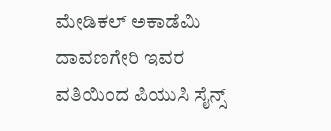ಮೇಡಿಕಲ್ ಅಕಾಡೆಮಿ ದಾವಣಗೇರಿ ಇವರ ವತಿಯಿಂದ ಪಿಯುಸಿ ಸೈನ್ಸ್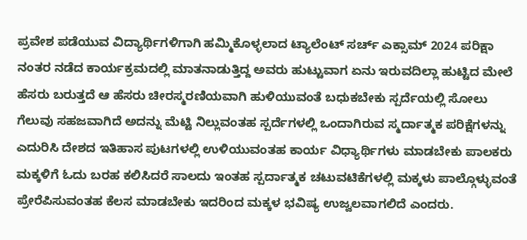ಪ್ರವೇಶ ಪಡೆಯುವ ವಿದ್ಯಾರ್ಥಿಗಳಿಗಾಗಿ ಹಮ್ಮಿಕೊಳ್ಳಲಾದ ಟ್ಯಾಲೆಂಟ್ ಸರ್ಚ್ ಎಕ್ಸಾಮ್ 2024 ಪರಿಕ್ಷಾ ನಂತರ ನಡೆದ ಕಾರ್ಯಕ್ರಮದಲ್ಲಿ ಮಾತನಾಡುತ್ತಿದ್ದ ಅವರು ಹುಟ್ಟುವಾಗ ಏನು ಇರುವದಿಲ್ಲಾ ಹುಟ್ಟಿದ ಮೇಲೆ ಹೆಸರು ಬರುತ್ತದೆ ಆ ಹೆಸರು ಚೀರಸ್ಮರಣಿಯವಾಗಿ ಹುಳಿಯುವಂತೆ ಬಧುಕಬೇಕು ಸ್ಪರ್ದೆಯಲ್ಲಿ ಸೋಲು ಗೆಲುವು ಸಹಜವಾಗಿದೆ ಅದನ್ನು ಮೆಟ್ಟಿ ನಿಲ್ಲುವಂತಹ ಸ್ಪರ್ದೆಗಳಲ್ಲಿ ಒಂದಾಗಿರುವ ಸ್ಮರ್ದಾತ್ಮಕ ಪರಿಕ್ಷೆಗಳನ್ನು ಎದುರಿಸಿ ದೇಶದ ಇತಿಹಾಸ ಪುಟಗಳಲ್ಲಿ ಉಳಿಯುವಂತಹ ಕಾರ್ಯ ವಿಧ್ಯಾರ್ಥಿಗಳು ಮಾಡಬೇಕು ಪಾಲಕರು ಮಕ್ಕಳಿಗೆ ಓದು ಬರಹ ಕಲಿಸಿದರೆ ಸಾಲದು ಇಂತಹ ಸ್ಪರ್ದಾತ್ಮಕ ಚಟುವಟಿಕೆಗಳಲ್ಲಿ ಮಕ್ಕಳು ಪಾಲ್ಗೊಳ್ಳುವಂತೆ ಪ್ರೇರೆಪಿಸುವಂತಹ ಕೆಲಸ ಮಾಡಬೇಕು ಇದರಿಂದ ಮಕ್ಕಳ ಭವಿಷ್ಯ ಉಜ್ವಲವಾಗಲಿದೆ ಎಂದರು.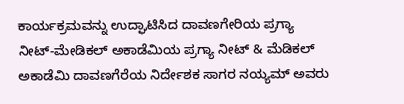ಕಾರ್ಯಕ್ರಮವನ್ನು ಉದ್ಘಾಟಿಸಿದ ದಾವಣಗೇರಿಯ ಪ್ರಗ್ಯಾ ನೀಟ್-ಮೇಡಿಕಲ್ ಅಕಾಡೆಮಿಯ ಪ್ರಗ್ಯಾ ನೀಟ್ & ಮೆಡಿಕಲ್ ಅಕಾಡೆಮಿ ದಾವಣಗೆರೆಯ ನಿರ್ದೇಶಕ ಸಾಗರ ನಯ್ಯಮ್ ಅವರು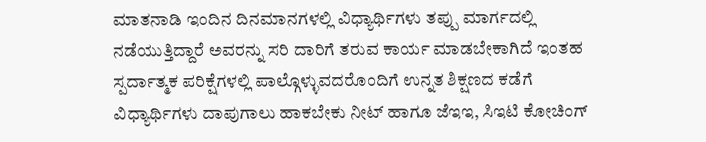ಮಾತನಾಡಿ ಇಂದಿನ ದಿನಮಾನಗಳಲ್ಲಿ ವಿಧ್ಯಾರ್ಥಿಗಳು ತಪ್ಪು ಮಾರ್ಗದಲ್ಲಿ ನಡೆಯುತ್ತಿದ್ದಾರೆ ಅವರನ್ನು ಸರಿ ದಾರಿಗೆ ತರುವ ಕಾರ್ಯ ಮಾಡಬೇಕಾಗಿದೆ ಇಂತಹ ಸ್ಪರ್ದಾತ್ಮಕ ಪರಿಕ್ಷೆಗಳಲ್ಲಿ ಪಾಲ್ಗೊಳ್ಳುವದರೊಂದಿಗೆ ಉನ್ನತ ಶಿಕ್ಷಣದ ಕಡೆಗೆ ವಿಧ್ಯಾರ್ಥಿಗಳು ದಾಪುಗಾಲು ಹಾಕಬೇಕು ನೀಟ್ ಹಾಗೂ ಜೆಇಇ, ಸಿಇಟಿ ಕೋಚಿಂಗ್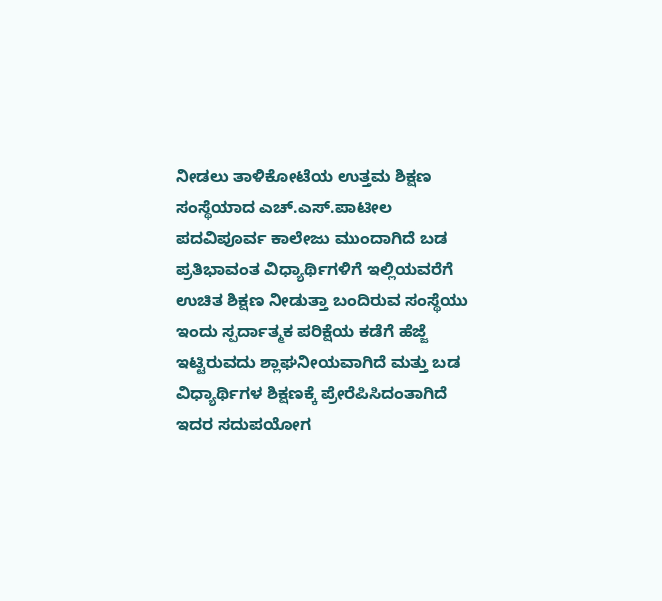ನೀಡಲು ತಾಳಿಕೋಟೆಯ ಉತ್ತಮ ಶಿಕ್ಷಣ ಸಂಸ್ಥೆಯಾದ ಎಚ್.ಎಸ್.ಪಾಟೀಲ ಪದವಿಪೂರ್ವ ಕಾಲೇಜು ಮುಂದಾಗಿದೆ ಬಡ ಪ್ರತಿಭಾವಂತ ವಿಧ್ಯಾರ್ಥಿಗಳಿಗೆ ಇಲ್ಲಿಯವರೆಗೆ ಉಚಿತ ಶಿಕ್ಷಣ ನೀಡುತ್ತಾ ಬಂದಿರುವ ಸಂಸ್ಥೆಯು ಇಂದು ಸ್ಪರ್ದಾತ್ಮಕ ಪರಿಕ್ಷೆಯ ಕಡೆಗೆ ಹೆಜ್ಜೆ ಇಟ್ಟಿರುವದು ಶ್ಲಾಘನೀಯವಾಗಿದೆ ಮತ್ತು ಬಡ ವಿಧ್ಯಾರ್ಥಿಗಳ ಶಿಕ್ಷಣಕ್ಕೆ ಪ್ರೇರೆಪಿಸಿದಂತಾಗಿದೆ ಇದರ ಸದುಪಯೋಗ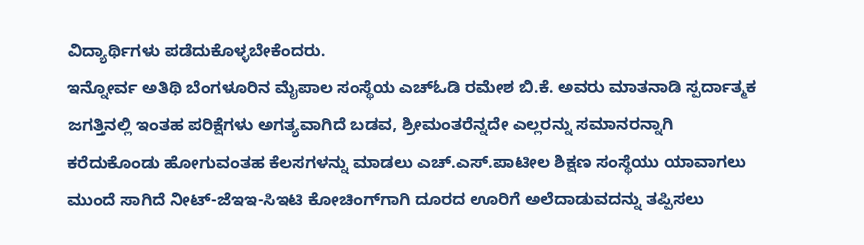ವಿದ್ಯಾರ್ಥಿಗಳು ಪಡೆದುಕೊಳ್ಳಬೇಕೆಂದರು.
ಇನ್ನೋರ್ವ ಅತಿಥಿ ಬೆಂಗಳೂರಿನ ಮೈಪಾಲ ಸಂಸ್ಥೆಯ ಎಚ್‍ಓಡಿ ರಮೇಶ ಬಿ.ಕೆ. ಅವರು ಮಾತನಾಡಿ ಸ್ಪರ್ದಾತ್ಮಕ ಜಗತ್ತಿನಲ್ಲಿ ಇಂತಹ ಪರಿಕ್ಷೆಗಳು ಅಗತ್ಯವಾಗಿದೆ ಬಡವ, ಶ್ರೀಮಂತರೆನ್ನದೇ ಎಲ್ಲರನ್ನು ಸಮಾನರನ್ನಾಗಿ ಕರೆದುಕೊಂಡು ಹೋಗುವಂತಹ ಕೆಲಸಗಳನ್ನು ಮಾಡಲು ಎಚ್.ಎಸ್.ಪಾಟೀಲ ಶಿಕ್ಷಣ ಸಂಸ್ಥೆಯು ಯಾವಾಗಲು ಮುಂದೆ ಸಾಗಿದೆ ನೀಟ್-ಜೆಇಇ-ಸಿಇಟಿ ಕೋಚಿಂಗ್‍ಗಾಗಿ ದೂರದ ಊರಿಗೆ ಅಲೆದಾಡುವದನ್ನು ತಪ್ಪಿಸಲು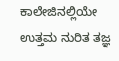ಕಾಲೇಜಿನಲ್ಲಿಯೇ ಉತ್ತಮ ನುರಿತ ತಜ್ಞ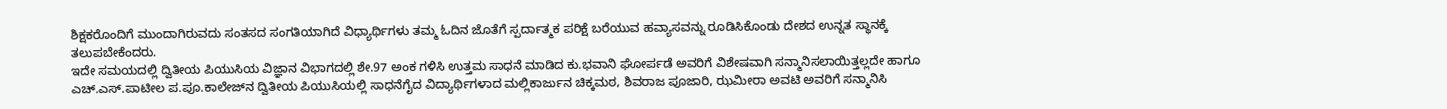ಶಿಕ್ಷಕರೊಂದಿಗೆ ಮುಂದಾಗಿರುವದು ಸಂತಸದ ಸಂಗತಿಯಾಗಿದೆ ವಿಧ್ಯಾರ್ಥಿಗಳು ತಮ್ಮ ಓದಿನ ಜೊತೆಗೆ ಸ್ಪರ್ದಾತ್ಮಕ ಪರಿಕ್ಷೆ ಬರೆಯುವ ಹವ್ಯಾಸವನ್ನು ರೂಡಿಸಿಕೊಂಡು ದೇಶದ ಉನ್ನತ ಸ್ಥಾನಕ್ಕೆ ತಲುಪಬೇಕೆಂದರು.
ಇದೇ ಸಮಯದಲ್ಲಿ ದ್ವಿತೀಯ ಪಿಯುಸಿಯ ವಿಜ್ಞಾನ ವಿಭಾಗದಲ್ಲಿ ಶೇ.97 ಅಂಕ ಗಳಿಸಿ ಉತ್ತಮ ಸಾಧನೆ ಮಾಡಿದ ಕು.ಭವಾನಿ ಘೋರ್ಪಡೆ ಅವರಿಗೆ ವಿಶೇಷವಾಗಿ ಸನ್ಮಾನಿಸಲಾಯಿತ್ತಲ್ಲದೇ ಹಾಗೂ ಎಚ್.ಎಸ್.ಪಾಟೀಲ ಪ.ಪೂ.ಕಾಲೇಜ್‍ನ ದ್ವಿತೀಯ ಪಿಯುಸಿಯಲ್ಲಿ ಸಾಧನೆಗೈದ ವಿದ್ಯಾರ್ಥಿಗಳಾದ ಮಲ್ಲಿಕಾರ್ಜುನ ಚಿಕ್ಕಮಠ, ಶಿವರಾಜ ಪೂಜಾರಿ, ಝಮೀರಾ ಅವಟಿ ಅವರಿಗೆ ಸನ್ಮಾನಿಸಿ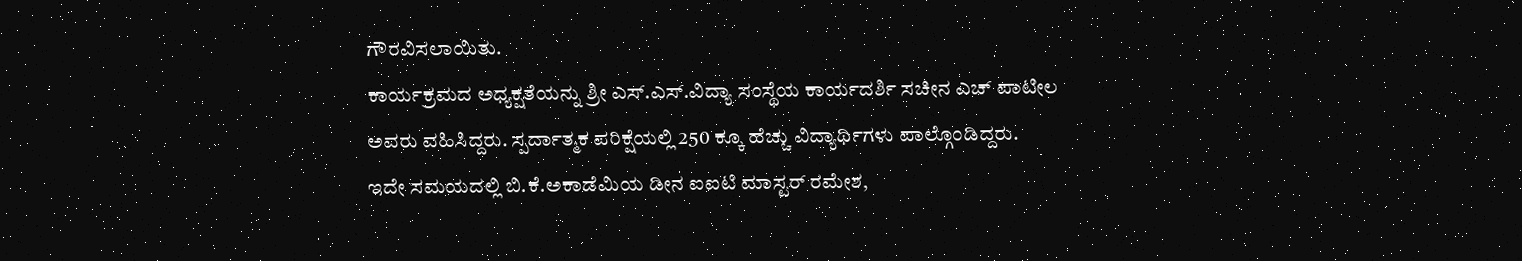ಗೌರವಿಸಲಾಯಿತು.
ಕಾರ್ಯಕ್ರಮದ ಅಧ್ಯಕ್ಷತೆಯನ್ನು ಶ್ರೀ ಎಸ್.ಎಸ್.ವಿದ್ಯಾ ಸಂಸ್ಥೆಯ ಕಾರ್ಯದರ್ಶಿ ಸಚೀನ ಎಚ್ ಪಾಟೀಲ ಅವರು ವಹಿಸಿದ್ದರು. ಸ್ಪರ್ದಾತ್ಮಕ ಪರಿಕ್ಷೆಯಲ್ಲಿ 250 ಕ್ಕೂ ಹೆಚ್ಚು ವಿದ್ಯಾರ್ಥಿಗಳು ಪಾಲ್ಗೊಂಡಿದ್ದರು.
ಇದೇ ಸಮಯದಲ್ಲಿ ಬಿ.ಕೆ.ಅಕಾಡೆಮಿಯ ಡೀನ ಐಐಟಿ ಮಾಸ್ಟರ್ ರಮೇಶ,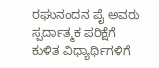ರಘುನಂದನ ಪೈ ಅವರು ಸ್ಪರ್ದಾತ್ಮಕ ಪರಿಕ್ಷೆಗೆ ಕುಳಿತ ವಿಧ್ಯಾರ್ಥಿಗಳಿಗೆ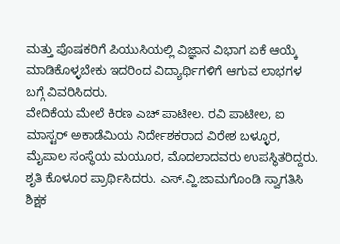ಮತ್ತು ಪೊಷಕರಿಗೆ ಪಿಯುಸಿಯಲ್ಲಿ ವಿಜ್ಞಾನ ವಿಭಾಗ ಏಕೆ ಆಯ್ಕೆ ಮಾಡಿಕೊಳ್ಳಬೇಕು ಇದರಿಂದ ವಿದ್ಯಾರ್ಥಿಗಳಿಗೆ ಆಗುವ ಲಾಭಗಳ ಬಗ್ಗೆ ವಿವರಿಸಿದರು.
ವೇದಿಕೆಯ ಮೇಲೆ ಕಿರಣ ಎಚ್ ಪಾಟೀಲ. ರವಿ ಪಾಟೀಲ, ಐ ಮಾಸ್ಟರ್ ಅಕಾಡೆಮಿಯ ನಿರ್ದೇಶಕರಾದ ವಿರೇಶ ಬಳ್ಳೂರ, ಮೈಪಾಲ ಸಂಸ್ಥೆಯ ಮಯೂರ, ಮೊದಲಾದವರು ಉಪಸ್ಥಿತರಿದ್ದರು.
ಶೃತಿ ಕೊಳೂರ ಪ್ರಾರ್ಥಿಸಿದರು. ಎಸ್.ವ್ಹಿ.ಜಾಮಗೊಂಡಿ ಸ್ವಾಗತಿಸಿ ಶಿಕ್ಷಕ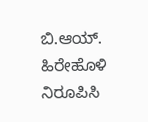ಬಿ.ಆಯ್. ಹಿರೇಹೊಳಿ ನಿರೂಪಿಸಿ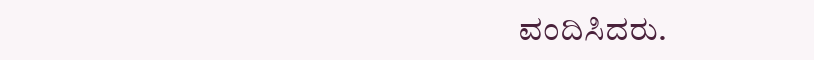ವಂದಿಸಿದರು.